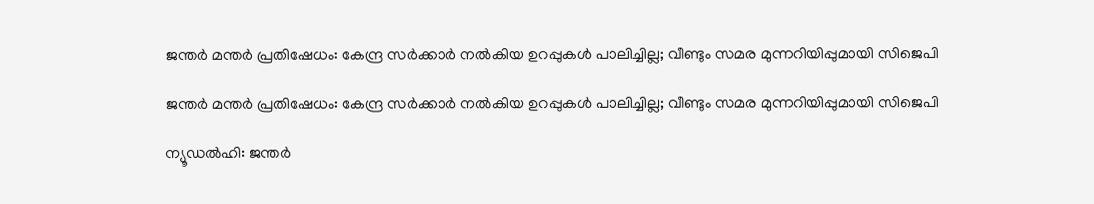ജന്തര്‍ മന്തര്‍ പ്രതിഷേധം: കേന്ദ്ര സര്‍ക്കാര്‍ നല്‍കിയ ഉറപ്പുകള്‍ പാലിച്ചില്ല; വീണ്ടും സമര മുന്നറിയിപ്പുമായി സിജെപി

ജന്തര്‍ മന്തര്‍ പ്രതിഷേധം: കേന്ദ്ര സര്‍ക്കാര്‍ നല്‍കിയ ഉറപ്പുകള്‍ പാലിച്ചില്ല; വീണ്ടും സമര മുന്നറിയിപ്പുമായി സിജെപി

ന്യൂഡല്‍ഹി: ജന്തര്‍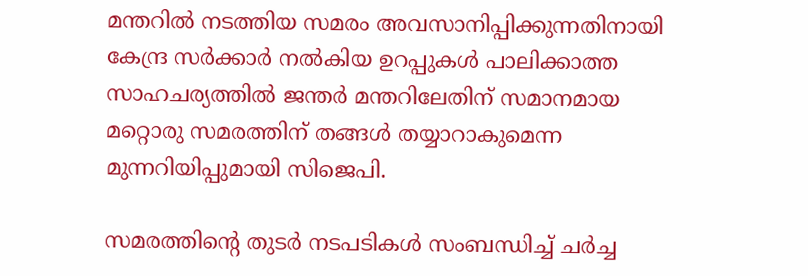മന്തറില്‍ നടത്തിയ സമരം അവസാനിപ്പിക്കുന്നതിനായി കേന്ദ്ര സര്‍ക്കാര്‍ നല്‍കിയ ഉറപ്പുകള്‍ പാലിക്കാത്ത സാഹചര്യത്തില്‍ ജന്തര്‍ മന്തറിലേതിന് സമാനമായ മറ്റൊരു സമരത്തിന് തങ്ങള്‍ തയ്യാറാകുമെന്ന മുന്നറിയിപ്പുമായി സിജെപി.

സമരത്തിന്റെ തുടര്‍ നടപടികള്‍ സംബന്ധിച്ച് ചര്‍ച്ച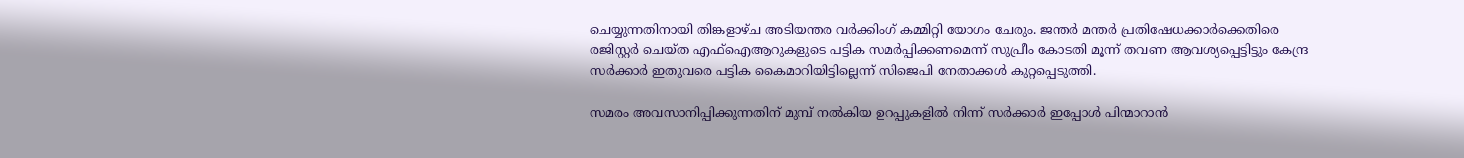ചെയ്യുന്നതിനായി തിങ്കളാഴ്ച അടിയന്തര വര്‍ക്കിംഗ് കമ്മിറ്റി യോഗം ചേരും. ജന്തര്‍ മന്തര്‍ പ്രതിഷേധക്കാര്‍ക്കെതിരെ രജിസ്റ്റര്‍ ചെയ്ത എഫ്‌ഐആറുകളുടെ പട്ടിക സമര്‍പ്പിക്കണമെന്ന് സുപ്രീം കോടതി മൂന്ന് തവണ ആവശ്യപ്പെട്ടിട്ടും കേന്ദ്ര സര്‍ക്കാര്‍ ഇതുവരെ പട്ടിക കൈമാറിയിട്ടില്ലെന്ന് സിജെപി നേതാക്കള്‍ കുറ്റപ്പെടുത്തി.

സമരം അവസാനിപ്പിക്കുന്നതിന് മുമ്പ് നല്‍കിയ ഉറപ്പുകളില്‍ നിന്ന് സര്‍ക്കാര്‍ ഇപ്പോള്‍ പിന്മാറാന്‍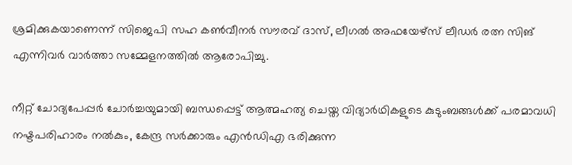ശ്രമിക്കുകയാണെന്ന് സിജെപി സഹ കണ്‍വീനര്‍ സൗരവ് ദാസ്, ലീഗല്‍ അഫയേഴ്സ് ലീഡര്‍ രത്ന സിങ് എന്നിവര്‍ വാര്‍ത്താ സമ്മേളനത്തില്‍ ആരോപിച്ചു.

നീറ്റ് ചോദ്യപേപ്പര്‍ ചോര്‍ച്ചയുമായി ബന്ധപ്പെട്ട് ആത്മഹത്യ ചെയ്ത വിദ്യാര്‍ഥികളുടെ കുടുംബങ്ങള്‍ക്ക് പരമാവധി നഷ്ടപരിഹാരം നല്‍കും, കേന്ദ്ര സര്‍ക്കാരും എന്‍ഡിഎ ഭരിക്കുന്ന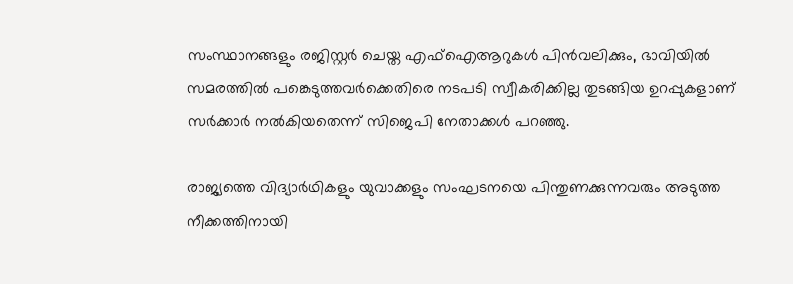സംസ്ഥാനങ്ങളും രജിസ്റ്റര്‍ ചെയ്ത എഫ്ഐആറുകള്‍ പിന്‍വലിക്കും, ഭാവിയില്‍ സമരത്തില്‍ പങ്കെടുത്തവര്‍ക്കെതിരെ നടപടി സ്വീകരിക്കില്ല തുടങ്ങിയ ഉറപ്പുകളാണ് സര്‍ക്കാര്‍ നല്‍കിയതെന്ന് സിജെപി നേതാക്കള്‍ പറഞ്ഞു.

രാജ്യത്തെ വിദ്യാര്‍ഥികളും യുവാക്കളും സംഘടനയെ പിന്തുണക്കുന്നവരും അടുത്ത നീക്കത്തിനായി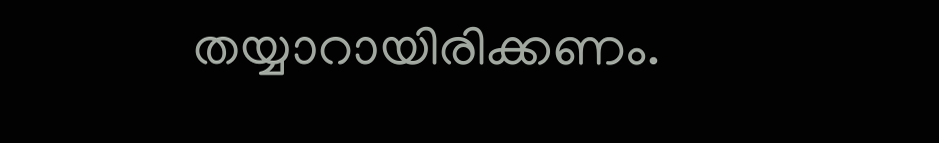തയ്യാറായിരിക്കണം.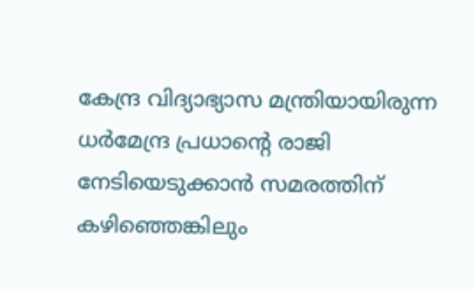കേന്ദ്ര വിദ്യാഭ്യാസ മന്ത്രിയായിരുന്ന ധര്‍മേന്ദ്ര പ്രധാന്റെ രാജി നേടിയെടുക്കാന്‍ സമരത്തിന് കഴിഞ്ഞെങ്കിലും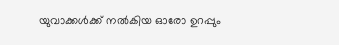യുവാക്കള്‍ക്ക് നല്‍കിയ ഓരോ ഉറപ്പും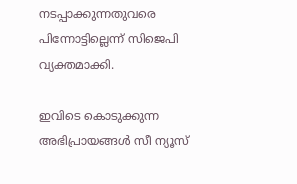നടപ്പാക്കുന്നതുവരെ പിന്നോട്ടില്ലെന്ന് സിജെപി വ്യക്തമാക്കി.

ഇവിടെ കൊടുക്കുന്ന അഭിപ്രായങ്ങള്‍ സീ ന്യൂസ്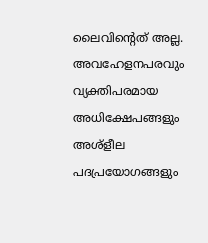ലൈവിന്റെത് അല്ല. അവഹേളനപരവും വ്യക്തിപരമായ അധിക്ഷേപങ്ങളും അശ്‌ളീല പദപ്രയോഗങ്ങളും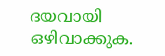ദയവായി ഒഴിവാക്കുക.